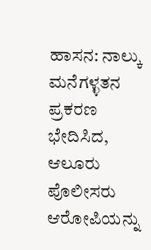ಹಾಸನ: ನಾಲ್ಕು ಮನೆಗಳ್ಳತನ ಪ್ರಕರಣ ಭೇದಿಸಿದ, ಆಲೂರು ಪೊಲೀಸರು ಆರೋಪಿಯನ್ನು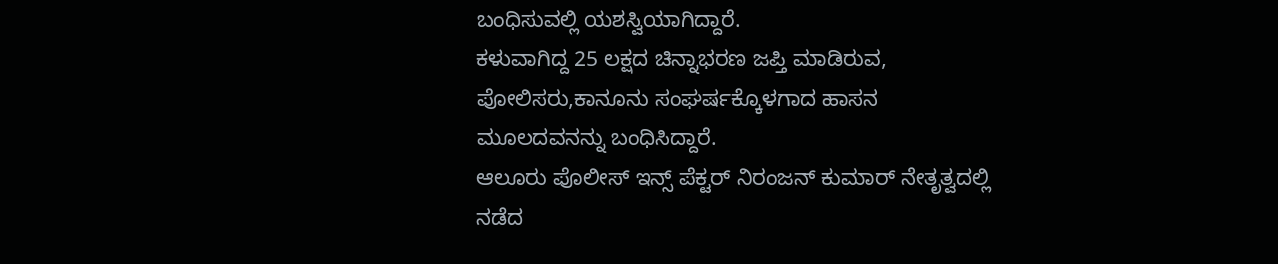ಬಂಧಿಸುವಲ್ಲಿ ಯಶಸ್ವಿಯಾಗಿದ್ದಾರೆ.
ಕಳುವಾಗಿದ್ದ 25 ಲಕ್ಷದ ಚಿನ್ನಾಭರಣ ಜಪ್ತಿ ಮಾಡಿರುವ, ಪೋಲಿಸರು,ಕಾನೂನು ಸಂಘರ್ಷಕ್ಕೊಳಗಾದ ಹಾಸನ ಮೂಲದವನನ್ನು ಬಂಧಿಸಿದ್ದಾರೆ.
ಆಲೂರು ಪೊಲೀಸ್ ಇನ್ಸ್ ಪೆಕ್ಟರ್ ನಿರಂಜನ್ ಕುಮಾರ್ ನೇತೃತ್ವದಲ್ಲಿ ನಡೆದ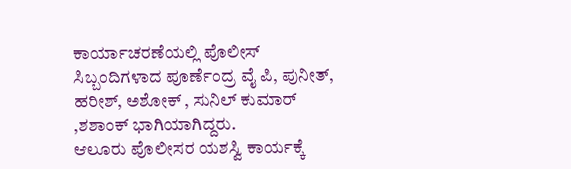ಕಾರ್ಯಾಚರಣೆಯಲ್ಲಿ ಪೊಲೀಸ್ ಸಿಬ್ಬಂದಿಗಳಾದ ಪೂರ್ಣೆಂದ್ರ ವೈ ಪಿ, ಪುನೀತ್, ಹರೀಶ್, ಅಶೋಕ್ , ಸುನಿಲ್ ಕುಮಾರ್ ,ಶಶಾಂಕ್ ಭಾಗಿಯಾಗಿದ್ದರು.
ಆಲೂರು ಪೊಲೀಸರ ಯಶಸ್ವಿ ಕಾರ್ಯಕ್ಕೆ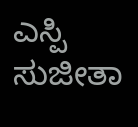ಎಸ್ಪಿ ಸುಜೀತಾ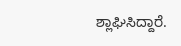ಶ್ಲಾಘಿಸಿದ್ದಾರೆ.